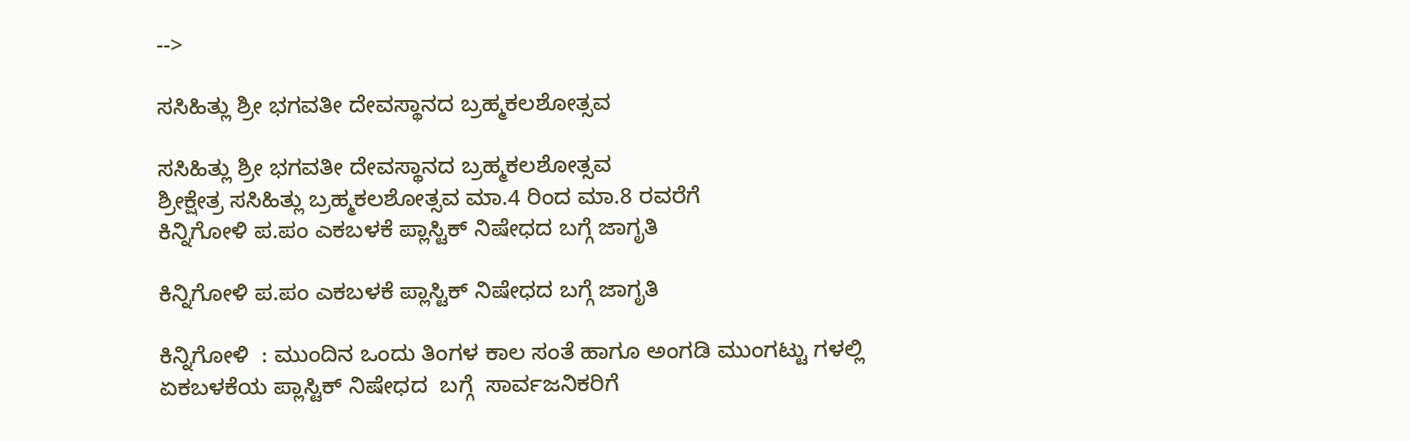-->

ಸಸಿಹಿತ್ಲು ಶ್ರೀ ಭಗವತೀ ದೇವಸ್ಥಾನದ ಬ್ರಹ್ಮಕಲಶೋತ್ಸವ

ಸಸಿಹಿತ್ಲು ಶ್ರೀ ಭಗವತೀ ದೇವಸ್ಥಾನದ ಬ್ರಹ್ಮಕಲಶೋತ್ಸವ
ಶ್ರೀಕ್ಷೇತ್ರ ಸಸಿಹಿತ್ಲು ಬ್ರಹ್ಮಕಲಶೋತ್ಸವ ಮಾ.4 ರಿಂದ ಮಾ.8 ರವರೆಗೆ
ಕಿನ್ನಿಗೋಳಿ ಪ.ಪಂ ಎಕಬಳಕೆ ಪ್ಲಾಸ್ಟಿಕ್ ನಿಷೇಧದ ಬಗ್ಗೆ ಜಾಗೃತಿ

ಕಿನ್ನಿಗೋಳಿ ಪ.ಪಂ ಎಕಬಳಕೆ ಪ್ಲಾಸ್ಟಿಕ್ ನಿಷೇಧದ ಬಗ್ಗೆ ಜಾಗೃತಿ

ಕಿನ್ನಿಗೋಳಿ  : ಮುಂದಿನ ಒಂದು ತಿಂಗಳ ಕಾಲ ಸಂತೆ ಹಾಗೂ ಅಂಗಡಿ ಮುಂಗಟ್ಟು ಗಳಲ್ಲಿ  ಏಕಬಳಕೆಯ ಪ್ಲಾಸ್ಟಿಕ್ ನಿಷೇಧದ  ಬಗ್ಗೆ  ಸಾರ್ವಜನಿಕರಿಗೆ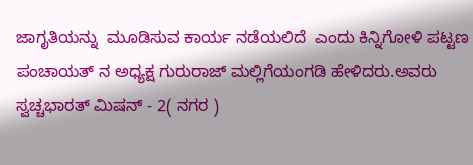ಜಾಗೃತಿಯನ್ನು  ಮೂಡಿಸುವ ಕಾರ್ಯ ನಡೆಯಲಿದೆ  ಎಂದು ಕಿನ್ನಿಗೋಳಿ ಪಟ್ಟಣ ಪಂಚಾಯತ್ ನ ಅಧ್ಯಕ್ಷ ಗುರುರಾಜ್ ಮಲ್ಲಿಗೆಯಂಗಡಿ ಹೇಳಿದರು.ಅವರು ಸ್ವಚ್ಚಭಾರತ್ ಮಿಷನ್ - 2( ನಗರ )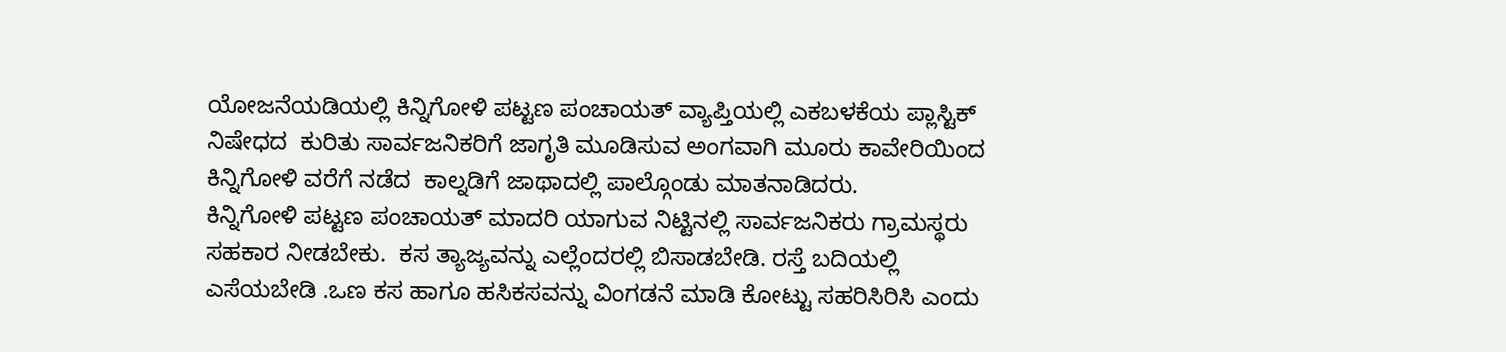ಯೋಜನೆಯಡಿಯಲ್ಲಿ ಕಿನ್ನಿಗೋಳಿ ಪಟ್ಟಣ ಪಂಚಾಯತ್ ವ್ಯಾಪ್ತಿಯಲ್ಲಿ ಎಕಬಳಕೆಯ ಪ್ಲಾಸ್ಟಿಕ್ ನಿಷೇಧದ  ಕುರಿತು ಸಾರ್ವಜನಿಕರಿಗೆ ಜಾಗೃತಿ ಮೂಡಿಸುವ ಅಂಗವಾಗಿ ಮೂರು ಕಾವೇರಿಯಿಂದ ಕಿನ್ನಿಗೋಳಿ ವರೆಗೆ ನಡೆದ  ಕಾಲ್ನಡಿಗೆ ಜಾಥಾದಲ್ಲಿ ಪಾಲ್ಗೊಂಡು ಮಾತನಾಡಿದರು.
ಕಿನ್ನಿಗೋಳಿ ಪಟ್ಟಣ ಪಂಚಾಯತ್ ಮಾದರಿ ಯಾಗುವ ನಿಟ್ಟಿನಲ್ಲಿ ಸಾರ್ವಜನಿಕರು ಗ್ರಾಮಸ್ಥರು ಸಹಕಾರ ನೀಡಬೇಕು.  ಕಸ ತ್ಯಾಜ್ಯವನ್ನು ಎಲ್ಲೆಂದರಲ್ಲಿ ಬಿಸಾಡಬೇಡಿ. ರಸ್ತೆ ಬದಿಯಲ್ಲಿ ಎಸೆಯಬೇಡಿ .ಒಣ ಕಸ ಹಾಗೂ ಹಸಿಕಸವನ್ನು ವಿಂಗಡನೆ ಮಾಡಿ ಕೋಟ್ಟು ಸಹರಿಸಿರಿಸಿ ಎಂದು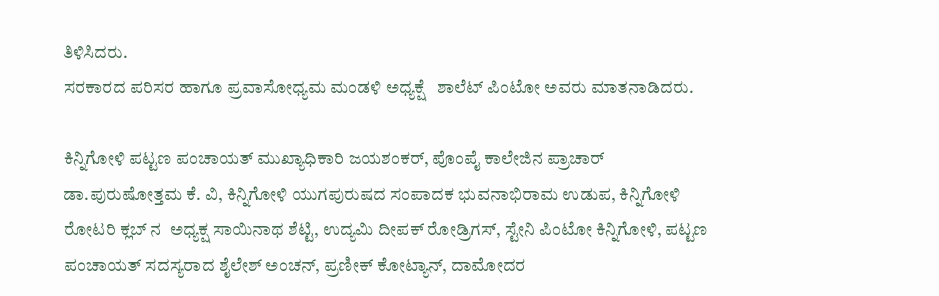ತಿಳಿಸಿದರು.
ಸರಕಾರದ ಪರಿಸರ ಹಾಗೂ ಪ್ರವಾಸೋಧ್ಯಮ ಮಂಡಳಿ ಅಧ್ಯಕ್ಷೆ   ಶಾಲೆಟ್ ಪಿಂಟೋ ಅವರು ಮಾತನಾಡಿದರು.

ಕಿನ್ನಿಗೋಳಿ ಪಟ್ಟಣ ಪಂಚಾಯತ್ ಮುಖ್ಯಾಧಿಕಾರಿ ಜಯಶಂಕರ್, ಪೊಂಪೈ ಕಾಲೇಜಿನ ಪ್ರಾಚಾರ್ ಡಾ.ಪುರುಷೋತ್ತಮ ಕೆ. ವಿ, ಕಿನ್ನಿಗೋಳಿ ಯುಗಪುರುಷದ ಸಂಪಾದಕ ಭುವನಾಭಿರಾಮ ಉಡುಪ, ಕಿನ್ನಿಗೋಳಿ ರೋಟರಿ ಕ್ಲಬ್ ನ  ಅಧ್ಯಕ್ಷ ಸಾಯಿನಾಥ ಶೆಟ್ಟಿ, ಉದ್ಯಮಿ ದೀಪಕ್‌ ರೋಡ್ರಿಗಸ್, ಸ್ಟೇನಿ ಪಿಂಟೋ ಕಿನ್ನಿಗೋಳಿ, ಪಟ್ಟಣ ಪಂಚಾಯತ್ ಸದಸ್ಯರಾದ ಶೈಲೇಶ್‌ ಅಂಚನ್, ಪ್ರಣೀಕ್ ಕೋಟ್ಯಾನ್, ದಾಮೋದರ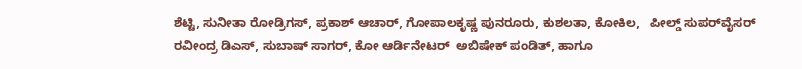ಶೆಟ್ಟಿ, ಸುನೀತಾ ರೋಡ್ರಿಗಸ್, ಪ್ರಕಾಶ್ ಆಚಾ‌ರ್, ಗೋಪಾಲಕೃಷ್ಣ ಪುನರೂರು, ಕುಶಲತಾ, ಕೋಕಿಲ,   ಪೀಲ್ಡ್‌ ಸುಪರ್‌ವೈಸರ್ ರವೀಂದ್ರ ಡಿಎಸ್, ಸುಬಾಷ್‌ ಸಾಗರ್, ಕೋ ಆರ್ಡಿನೇಟರ್  ಅಬಿಷೇಕ್ ಪಂಡಿತ್, ಹಾಗೂ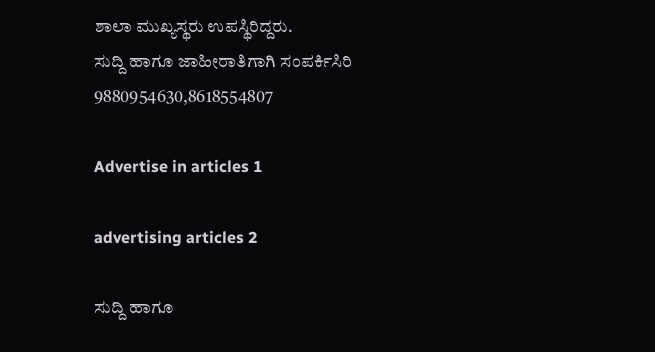ಶಾಲಾ ಮುಖ್ಯಸ್ಥರು ಉಪಸ್ಥಿರಿದ್ದರು.
ಸುದ್ದಿ ಹಾಗೂ ಜಾಹೀರಾತಿಗಾಗಿ ಸಂಪರ್ಕಿಸಿರಿ 9880954630,8618554807

Advertise in articles 1

advertising articles 2

ಸುದ್ದಿ ಹಾಗೂ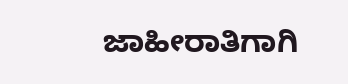ಜಾಹೀರಾತಿಗಾಗಿ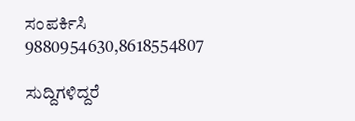ಸಂಪರ್ಕಿಸಿ 9880954630,8618554807

ಸುದ್ದಿಗಳಿದ್ದರೆ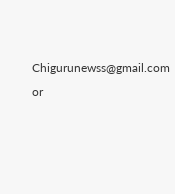Chigurunewss@gmail.com or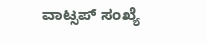ವಾಟ್ಸಪ್ ಸಂಖ್ಯೆ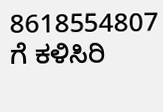8618554807 ಗೆ ಕಳಿಸಿರಿ